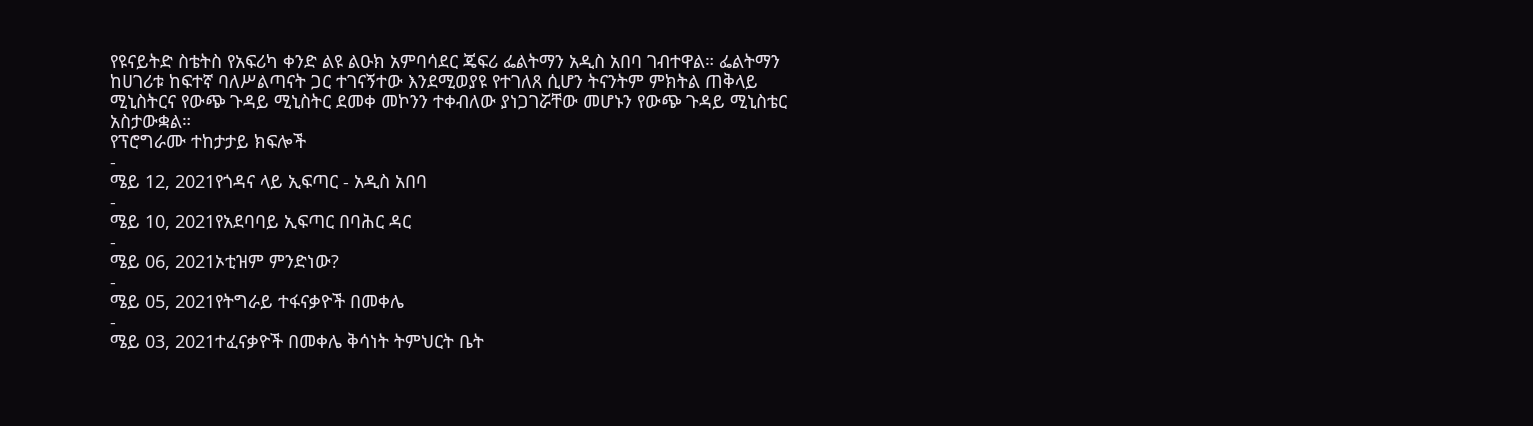የዩናይትድ ስቴትስ የአፍሪካ ቀንድ ልዩ ልዑክ አምባሳደር ጄፍሪ ፌልትማን አዲስ አበባ ገብተዋል። ፌልትማን ከሀገሪቱ ከፍተኛ ባለሥልጣናት ጋር ተገናኝተው እንደሚወያዩ የተገለጸ ሲሆን ትናንትም ምክትል ጠቅላይ ሚኒስትርና የውጭ ጉዳይ ሚኒስትር ደመቀ መኮንን ተቀብለው ያነጋገሯቸው መሆኑን የውጭ ጉዳይ ሚኒስቴር አስታውቋል።
የፕሮግራሙ ተከታታይ ክፍሎች
-
ሜይ 12, 2021የጎዳና ላይ ኢፍጣር - አዲስ አበባ
-
ሜይ 10, 2021የአደባባይ ኢፍጣር በባሕር ዳር
-
ሜይ 06, 2021ኦቲዝም ምንድነው?
-
ሜይ 05, 2021የትግራይ ተፋናቃዮች በመቀሌ
-
ሜይ 03, 2021ተፈናቃዮች በመቀሌ ቅሳነት ትምህርት ቤት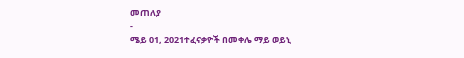መጠለያ
-
ሜይ 01, 2021ተፈናቃዮች በመቀሌ ማይ ወይኒ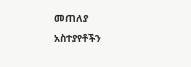መጠለያ
አስተያየቶችን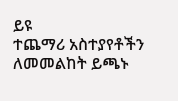ይዩ
ተጨማሪ አስተያየቶችን ለመመልከት ይጫኑ